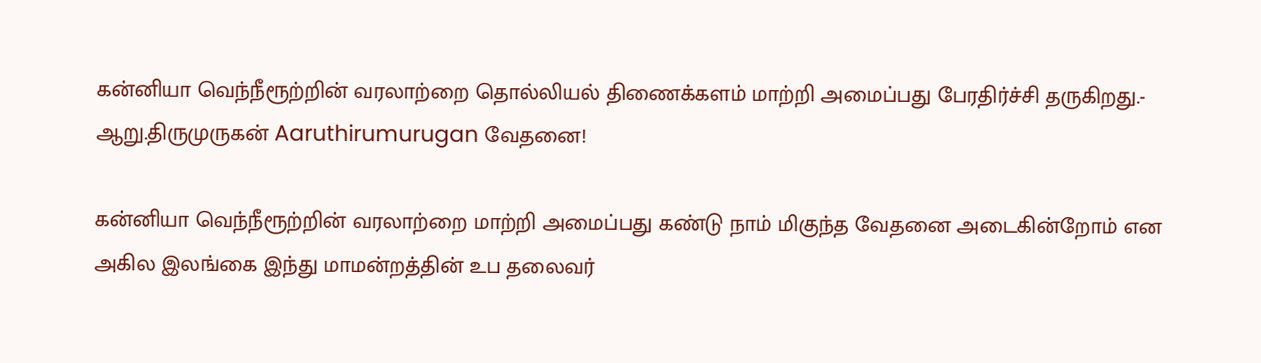கன்னியா வெந்நீரூற்றின் வரலாற்றை தொல்லியல் திணைக்களம் மாற்றி அமைப்பது பேரதிர்ச்சி தருகிறது.- ஆறு.திருமுருகன் Aaruthirumurugan வேதனை!

கன்னியா வெந்நீரூற்றின் வரலாற்றை மாற்றி அமைப்பது கண்டு நாம் மிகுந்த வேதனை அடைகின்றோம் என அகில இலங்கை இந்து மாமன்றத்தின் உப தலைவர்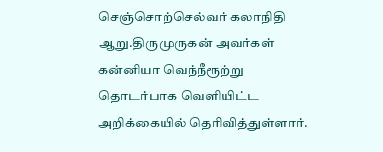செஞ்சொற்செல்வர் கலாநிதி ஆறு.திருமுருகன் அவர்கள் கன்னியா வெந்நீரூற்று தொடர்பாக வெளியிட்ட அறிக்கையில் தெரிவித்துள்ளார்.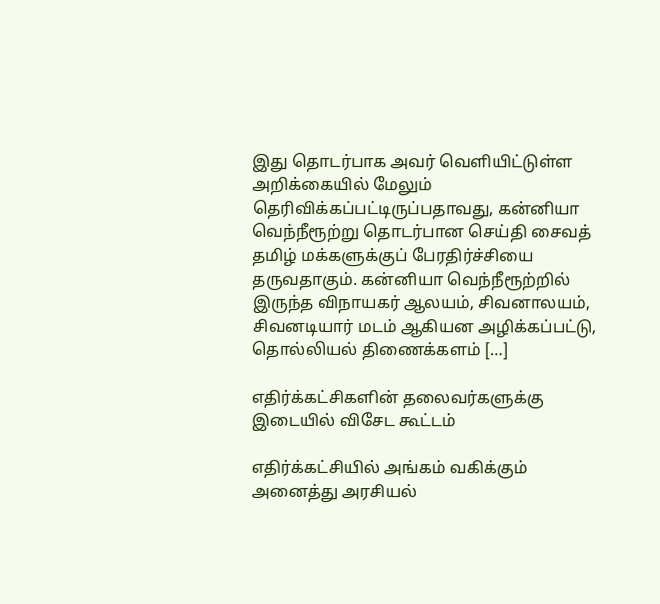இது தொடர்பாக அவர் வெளியிட்டுள்ள அறிக்கையில் மேலும் தெரிவிக்கப்பட்டிருப்பதாவது, கன்னியா வெந்நீரூற்று தொடர்பான செய்தி சைவத் தமிழ் மக்களுக்குப் பேரதிர்ச்சியை தருவதாகும். கன்னியா வெந்நீரூற்றில் இருந்த விநாயகர் ஆலயம், சிவனாலயம், சிவனடியார் மடம் ஆகியன அழிக்கப்பட்டு, தொல்லியல் திணைக்களம் […]

எதிர்க்கட்சிகளின் தலைவர்களுக்கு இடையில் விசேட கூட்டம்

எதிர்க்கட்சியில் அங்கம் வகிக்கும் அனைத்து அரசியல்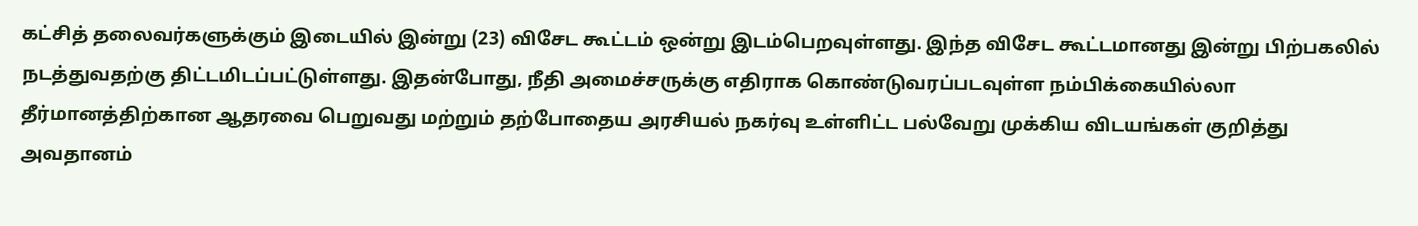கட்சித் தலைவர்களுக்கும் இடையில் இன்று (23) விசேட கூட்டம் ஒன்று இடம்பெறவுள்ளது. இந்த விசேட கூட்டமானது இன்று பிற்பகலில் நடத்துவதற்கு திட்டமிடப்பட்டுள்ளது. இதன்போது, நீதி அமைச்சருக்கு எதிராக கொண்டுவரப்படவுள்ள நம்பிக்கையில்லா தீர்மானத்திற்கான ஆதரவை பெறுவது மற்றும் தற்போதைய அரசியல் நகர்வு உள்ளிட்ட பல்வேறு முக்கிய விடயங்கள் குறித்து அவதானம்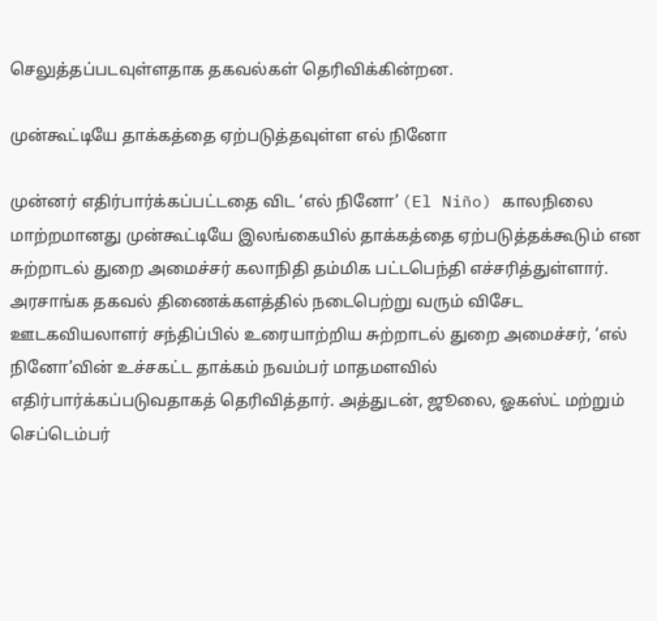செலுத்தப்படவுள்ளதாக தகவல்கள் தெரிவிக்கின்றன.

முன்கூட்டியே தாக்கத்தை ஏற்படுத்தவுள்ள எல் நினோ

முன்னர் எதிர்பார்க்கப்பட்டதை விட ‘எல் நினோ’ (El Niño) காலநிலை மாற்றமானது முன்கூட்டியே இலங்கையில் தாக்கத்தை ஏற்படுத்தக்கூடும் என சுற்றாடல் துறை அமைச்சர் கலாநிதி தம்மிக பட்டபெந்தி எச்சரித்துள்ளார். அரசாங்க தகவல் திணைக்களத்தில் நடைபெற்று வரும் விசேட ஊடகவியலாளர் சந்திப்பில் உரையாற்றிய சுற்றாடல் துறை அமைச்சர், ‘எல் நினோ’வின் உச்சகட்ட தாக்கம் நவம்பர் மாதமளவில் எதிர்பார்க்கப்படுவதாகத் தெரிவித்தார். அத்துடன், ஜூலை, ஓகஸ்ட் மற்றும் செப்டெம்பர்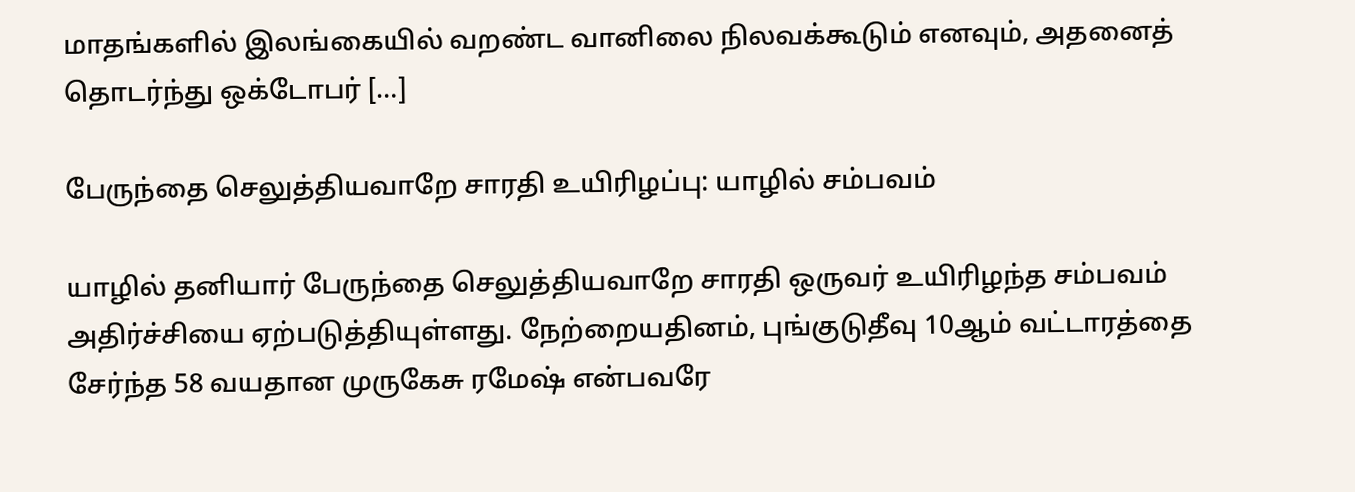மாதங்களில் இலங்கையில் வறண்ட வானிலை நிலவக்கூடும் எனவும், அதனைத் தொடர்ந்து ஒக்டோபர் […]

பேருந்தை செலுத்தியவாறே சாரதி உயிரிழப்பு: யாழில் சம்பவம்

யாழில் தனியார் பேருந்தை செலுத்தியவாறே சாரதி ஒருவர் உயிரிழந்த சம்பவம் அதிர்ச்சியை ஏற்படுத்தியுள்ளது. நேற்றையதினம், புங்குடுதீவு 10ஆம் வட்டாரத்தை சேர்ந்த 58 வயதான முருகேசு ரமேஷ் என்பவரே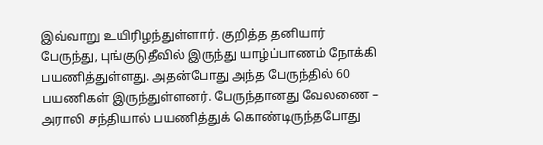இவ்வாறு உயிரிழந்துள்ளார். குறித்த தனியார் பேருந்து, புங்குடுதீவில் இருந்து யாழ்ப்பாணம் நோக்கி பயணித்துள்ளது. அதன்போது அந்த பேருந்தில் 60 பயணிகள் இருந்துள்ளனர். பேருந்தானது வேலணை – அராலி சந்தியால் பயணித்துக் கொண்டிருந்தபோது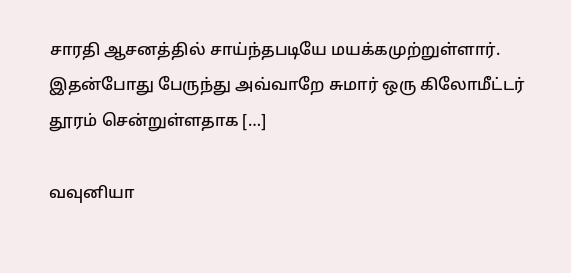சாரதி ஆசனத்தில் சாய்ந்தபடியே மயக்கமுற்றுள்ளார். இதன்போது பேருந்து அவ்வாறே சுமார் ஒரு கிலோமீட்டர் தூரம் சென்றுள்ளதாக […]

வவுனியா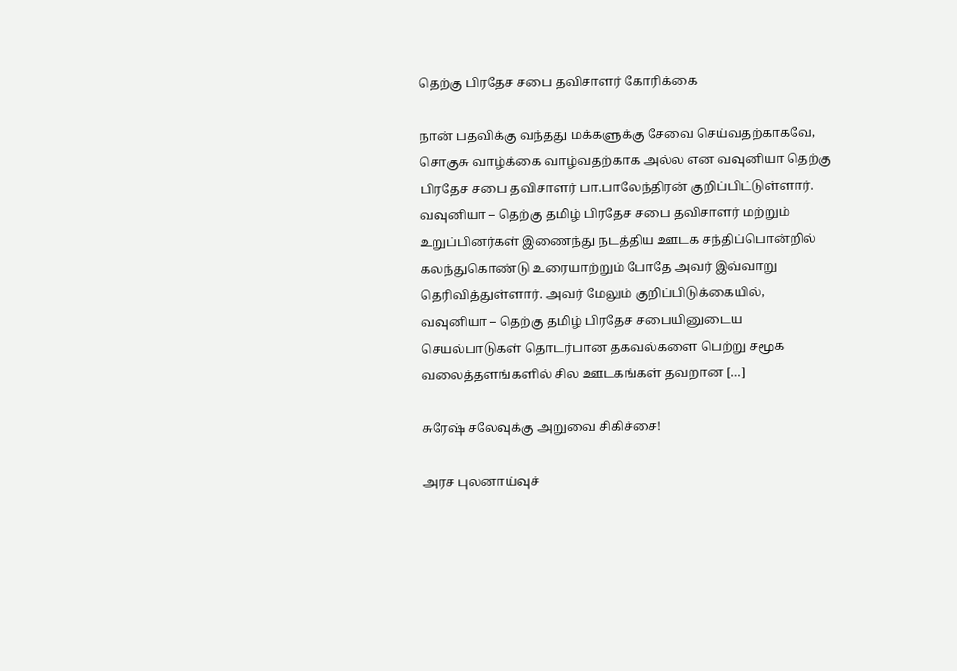தெற்கு பிரதேச சபை தவிசாளர் கோரிக்கை

நான் பதவிக்கு வந்தது மக்களுக்கு சேவை செய்வதற்காகவே, சொகுசு வாழ்க்கை வாழ்வதற்காக அல்ல என வவுனியா தெற்கு பிரதேச சபை தவிசாளர் பா.பாலேந்திரன் குறிப்பிட்டுள்ளார். வவுனியா – தெற்கு தமிழ் பிரதேச சபை தவிசாளர் மற்றும் உறுப்பினர்கள் இணைந்து நடத்திய ஊடக சந்திப்பொன்றில் கலந்துகொண்டு உரையாற்றும் போதே அவர் இவ்வாறு தெரிவித்துள்ளார். அவர் மேலும் குறிப்பிடுக்கையில், வவுனியா – தெற்கு தமிழ் பிரதேச சபையினுடைய செயல்பாடுகள் தொடர்பான தகவல்களை பெற்று சமூக வலைத்தளங்களில் சில ஊடகங்கள் தவறான […]

சுரேஷ் சலேவுக்கு அறுவை சிகிச்சை!

அரச புலனாய்வுச்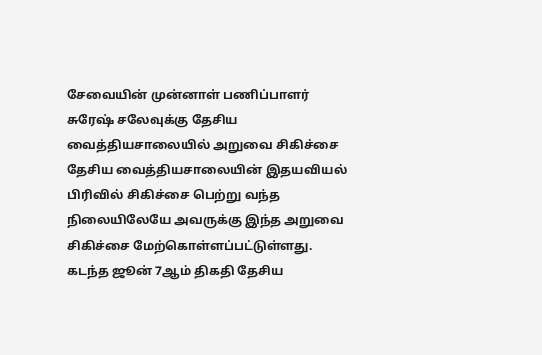சேவையின் முன்னாள் பணிப்பாளர் சுரேஷ் சலேவுக்கு தேசிய வைத்தியசாலையில் அறுவை சிகிச்சை தேசிய வைத்தியசாலையின் இதயவியல் பிரிவில் சிகிச்சை பெற்று வந்த நிலையிலேயே அவருக்கு இந்த அறுவை சிகிச்சை மேற்கொள்ளப்பட்டுள்ளது. கடந்த ஜூன் 7ஆம் திகதி தேசிய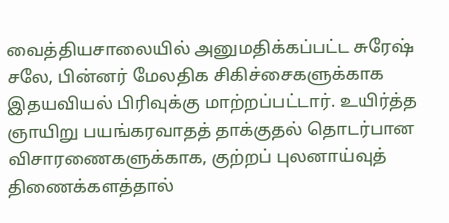வைத்தியசாலையில் அனுமதிக்கப்பட்ட சுரேஷ் சலே, பின்னர் மேலதிக சிகிச்சைகளுக்காக இதயவியல் பிரிவுக்கு மாற்றப்பட்டார். உயிர்த்த ஞாயிறு பயங்கரவாதத் தாக்குதல் தொடர்பான விசாரணைகளுக்காக, குற்றப் புலனாய்வுத் திணைக்களத்தால்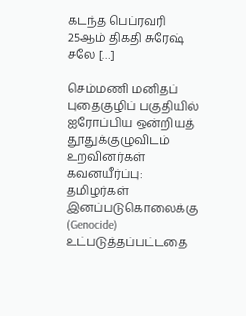கடந்த பெப்ரவரி 25ஆம் திகதி சுரேஷ் சலே […]

செம்மணி மனிதப் புதைகுழிப் பகுதியில் ஐரோப்பிய ஒன்றியத் தூதுக்குழுவிடம் உறவினர்கள் கவனயீர்ப்பு: தமிழர்கள் இனப்படுகொலைக்கு (Genocide) உட்படுத்தப்பட்டதை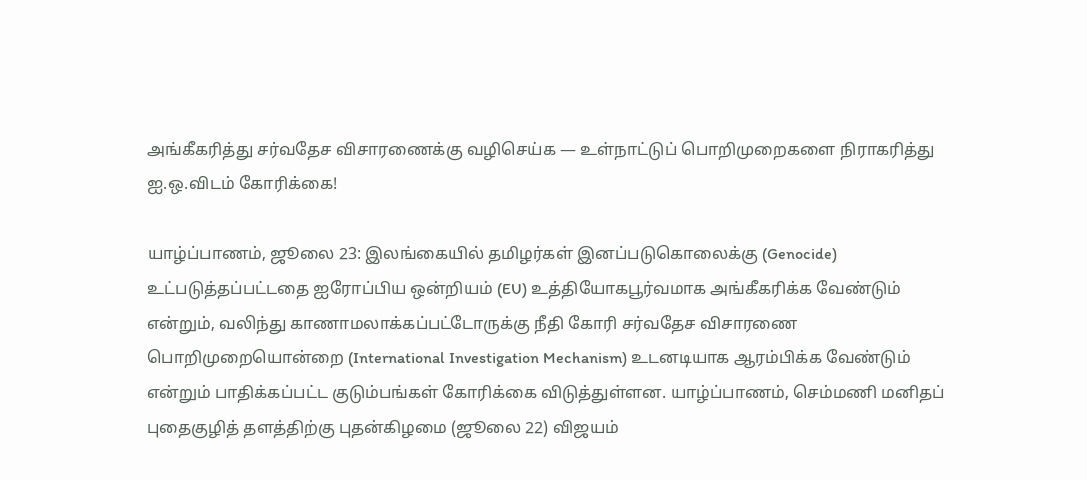அங்கீகரித்து சர்வதேச விசாரணைக்கு வழிசெய்க — உள்நாட்டுப் பொறிமுறைகளை நிராகரித்து ஐ.ஒ.விடம் கோரிக்கை!

யாழ்ப்பாணம், ஜூலை 23: இலங்கையில் தமிழர்கள் இனப்படுகொலைக்கு (Genocide) உட்படுத்தப்பட்டதை ஐரோப்பிய ஒன்றியம் (EU) உத்தியோகபூர்வமாக அங்கீகரிக்க வேண்டும் என்றும், வலிந்து காணாமலாக்கப்பட்டோருக்கு நீதி கோரி சர்வதேச விசாரணை பொறிமுறையொன்றை (International Investigation Mechanism) உடனடியாக ஆரம்பிக்க வேண்டும் என்றும் பாதிக்கப்பட்ட குடும்பங்கள் கோரிக்கை விடுத்துள்ளன. யாழ்ப்பாணம், செம்மணி மனிதப் புதைகுழித் தளத்திற்கு புதன்கிழமை (ஜூலை 22) விஜயம்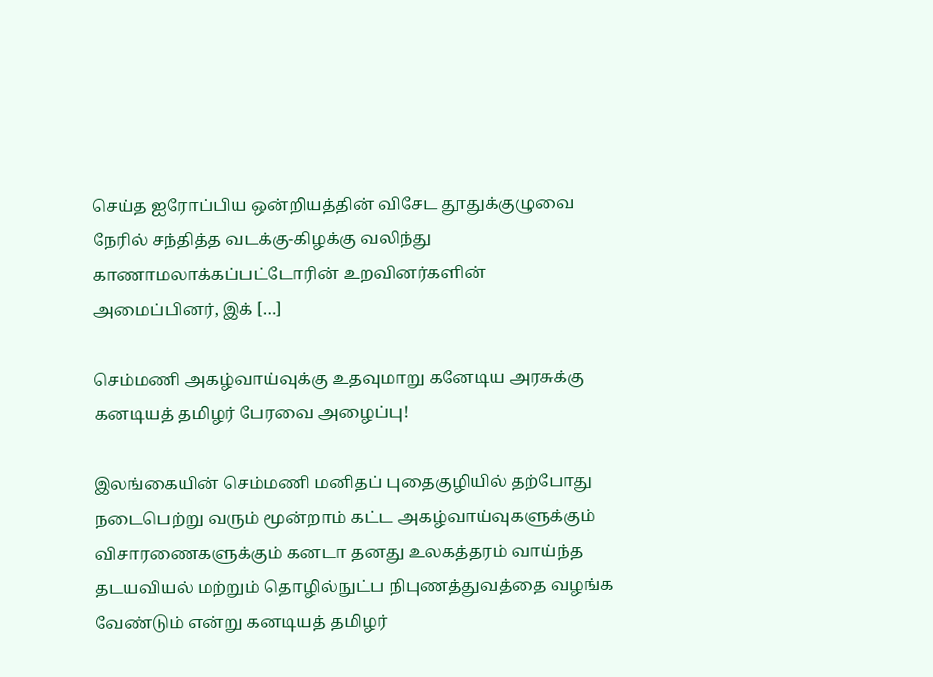செய்த ஐரோப்பிய ஒன்றியத்தின் விசேட தூதுக்குழுவை நேரில் சந்தித்த வடக்கு-கிழக்கு வலிந்து காணாமலாக்கப்பட்டோரின் உறவினர்களின் அமைப்பினர், இக் […]

செம்மணி அகழ்வாய்வுக்கு உதவுமாறு கனேடிய அரசுக்கு கனடியத் தமிழர் பேரவை அழைப்பு!

இலங்கையின் செம்மணி மனிதப் புதைகுழியில் தற்போது நடைபெற்று வரும் மூன்றாம் கட்ட அகழ்வாய்வுகளுக்கும் விசாரணைகளுக்கும் கனடா தனது உலகத்தரம் வாய்ந்த தடயவியல் மற்றும் தொழில்நுட்ப நிபுணத்துவத்தை வழங்க வேண்டும் என்று கனடியத் தமிழர்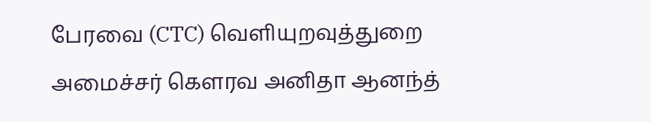பேரவை (CTC) வெளியுறவுத்துறை அமைச்சர் கௌரவ அனிதா ஆனந்த்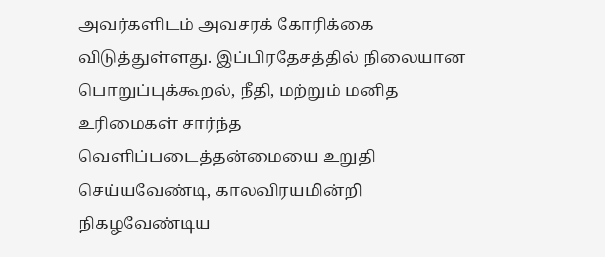அவர்களிடம் அவசரக் கோரிக்கை விடுத்துள்ளது. இப்பிரதேசத்தில் நிலையான பொறுப்புக்கூறல், நீதி, மற்றும் மனித உரிமைகள் சார்ந்த வெளிப்படைத்தன்மையை உறுதி செய்யவேண்டி, காலவிரயமின்றி நிகழவேண்டிய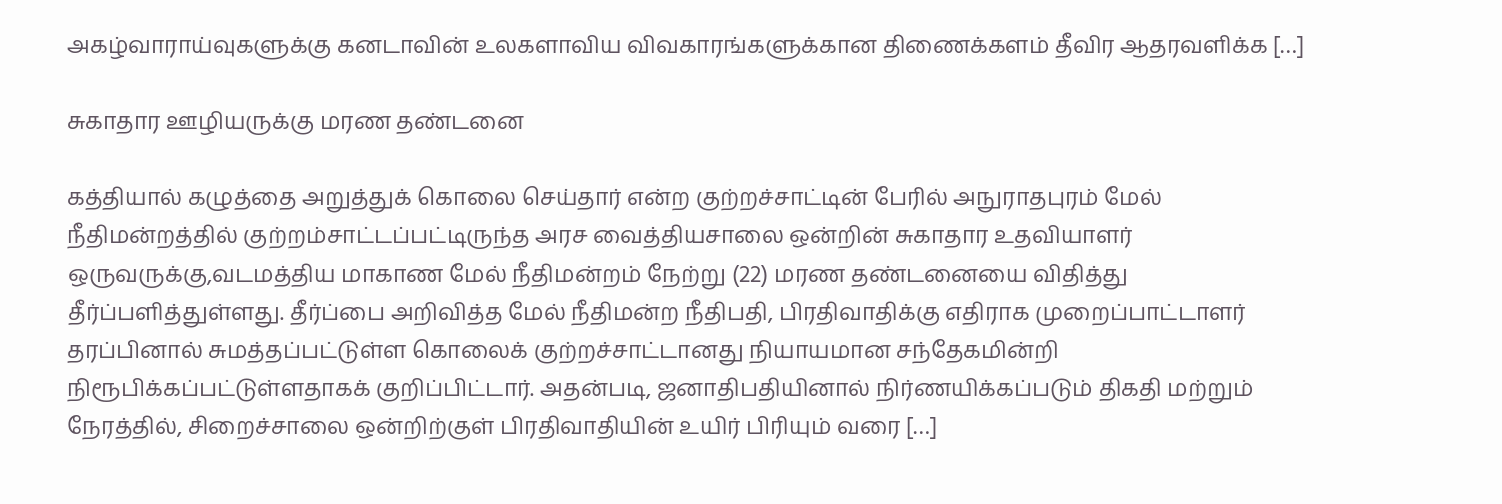அகழ்வாராய்வுகளுக்கு கனடாவின் உலகளாவிய விவகாரங்களுக்கான திணைக்களம் தீவிர ஆதரவளிக்க […]

சுகாதார ஊழியருக்கு மரண தண்டனை

கத்தியால் கழுத்தை அறுத்துக் கொலை செய்தார் என்ற குற்றச்சாட்டின் பேரில் அநுராதபுரம் மேல் நீதிமன்றத்தில் குற்றம்சாட்டப்பட்டிருந்த அரச வைத்தியசாலை ஒன்றின் சுகாதார உதவியாளர் ஒருவருக்கு,வடமத்திய மாகாண மேல் நீதிமன்றம் நேற்று (22) மரண தண்டனையை விதித்து தீர்ப்பளித்துள்ளது. தீர்ப்பை அறிவித்த மேல் நீதிமன்ற நீதிபதி, பிரதிவாதிக்கு எதிராக முறைப்பாட்டாளர் தரப்பினால் சுமத்தப்பட்டுள்ள கொலைக் குற்றச்சாட்டானது நியாயமான சந்தேகமின்றி நிரூபிக்கப்பட்டுள்ளதாகக் குறிப்பிட்டார். அதன்படி, ஜனாதிபதியினால் நிர்ணயிக்கப்படும் திகதி மற்றும் நேரத்தில், சிறைச்சாலை ஒன்றிற்குள் பிரதிவாதியின் உயிர் பிரியும் வரை […]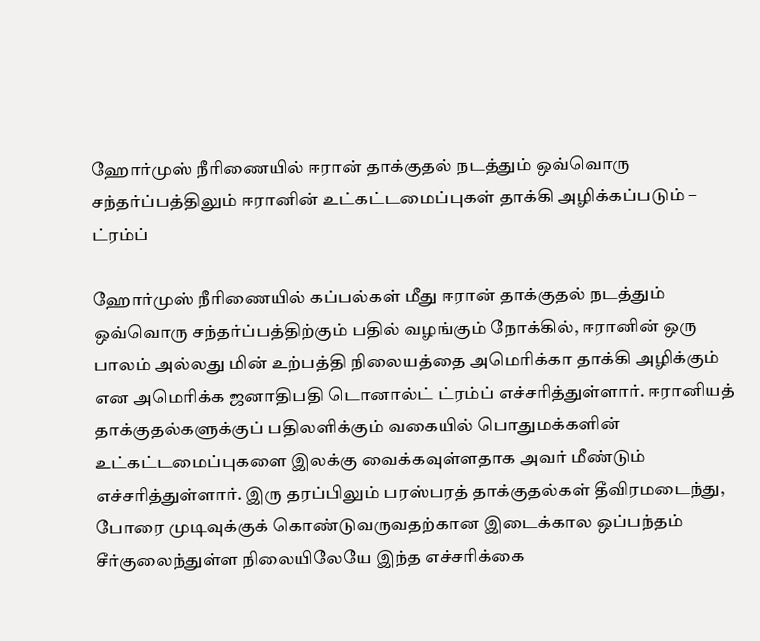ஹோர்முஸ் நீரிணையில் ஈரான் தாக்குதல் நடத்தும் ஒவ்வொரு சந்தர்ப்பத்திலும் ஈரானின் உட்கட்டமைப்புகள் தாக்கி அழிக்கப்படும் – ட்ரம்ப்

ஹோர்முஸ் நீரிணையில் கப்பல்கள் மீது ஈரான் தாக்குதல் நடத்தும் ஒவ்வொரு சந்தர்ப்பத்திற்கும் பதில் வழங்கும் நோக்கில், ஈரானின் ஒரு பாலம் அல்லது மின் உற்பத்தி நிலையத்தை அமெரிக்கா தாக்கி அழிக்கும் என அமெரிக்க ஜனாதிபதி டொனால்ட் ட்ரம்ப் எச்சரித்துள்ளார். ஈரானியத் தாக்குதல்களுக்குப் பதிலளிக்கும் வகையில் பொதுமக்களின் உட்கட்டமைப்புகளை இலக்கு வைக்கவுள்ளதாக அவர் மீண்டும் எச்சரித்துள்ளார். இரு தரப்பிலும் பரஸ்பரத் தாக்குதல்கள் தீவிரமடைந்து, போரை முடிவுக்குக் கொண்டுவருவதற்கான இடைக்கால ஒப்பந்தம் சீர்குலைந்துள்ள நிலையிலேயே இந்த எச்சரிக்கை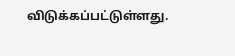விடுக்கப்பட்டுள்ளது.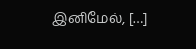இனிமேல், […]